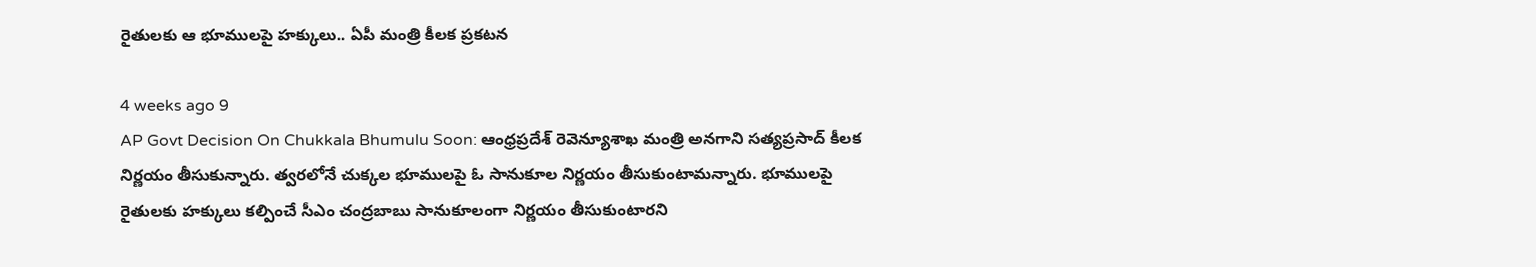రైతులకు ఆ భూములపై హక్కులు.. ఏపీ మంత్రి కీలక ప్రకటన

4 weeks ago 9
AP Govt Decision On Chukkala Bhumulu Soon: ఆంధ్రప్రదేశ్ రెవెన్యూశాఖ మంత్రి అనగాని సత్యప్రసాద్ కీలక నిర్ణయం తీసుకున్నారు. త్వరలోనే చుక్కల భూములపై ఓ సానుకూల నిర్ణయం తీసుకుంటామన్నారు. భూములపై రైతులకు హక్కులు కల్పించే సీఎం చంద్రబాబు సానుకూలంగా నిర్ణయం తీసుకుంటారని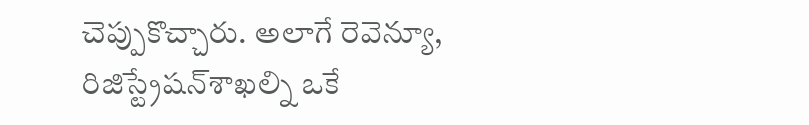చెప్పుకొచ్చారు. అలాగే రెవెన్యూ, రిజిస్ట్రేషన్‌శాఖల్ని ఒకే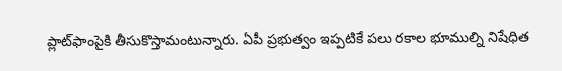ప్లాట్‌ఫాంపైకి తీసుకొస్తామంటున్నారు. ఏపీ ప్రభుత్వం ఇప్పటికే పలు రకాల భూముల్ని నిషేధిత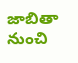జాబితా నుంచి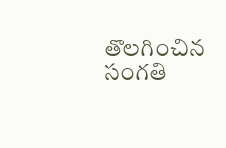తొలగించిన సంగతి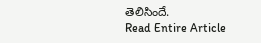తెలిసిందే.
Read Entire Article